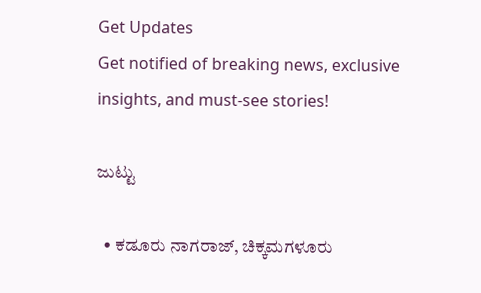Get Updates
Get notified of breaking news, exclusive insights, and must-see stories!

ಜುಟ್ಟು

  • ಕಡೂರು ನಾಗರಾಜ್‌, ಚಿಕ್ಕಮಗಳೂರು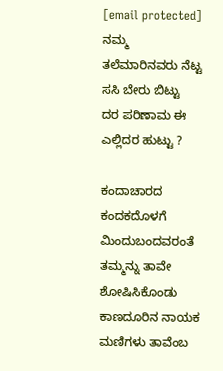[email protected]
ನಮ್ಮ
ತಲೆಮಾರಿನವರು ನೆಟ್ಟ
ಸಸಿ ಬೇರು ಬಿಟ್ಟು
ದರ ಪರಿಣಾಮ ಈ
ಎಲ್ಲಿದರ ಹುಟ್ಟು ?

ಕಂದಾಚಾರದ
ಕಂದಕದೊಳಗೆ
ಮಿಂದುಬಂದವರಂತೆ
ತಮ್ಮನ್ನು ತಾವೇ
ಶೋಷಿಸಿಕೊಂಡು
ಕಾಣದೂರಿನ ನಾಯಕ
ಮಣಿಗಳು ತಾವೆಂಬ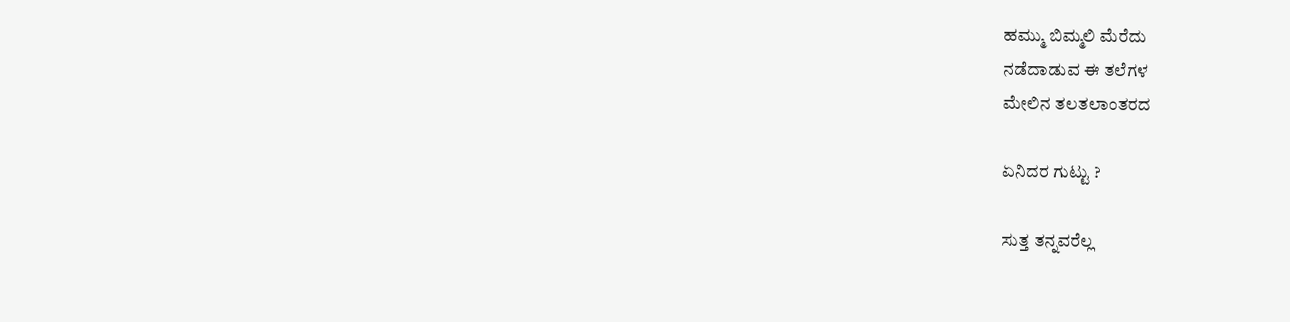ಹಮ್ಮು ಬಿಮ್ಮಲಿ ಮೆರೆದು
ನಡೆದಾಡುವ ಈ ತಲೆಗಳ
ಮೇಲಿನ ತಲತಲಾಂತರದ

ಏನಿದರ ಗುಟ್ಟು ?

ಸುತ್ತ ತನ್ನವರೆಲ್ಲ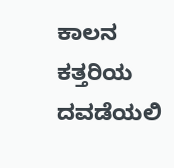ಕಾಲನ ಕತ್ತರಿಯ
ದವಡೆಯಲಿ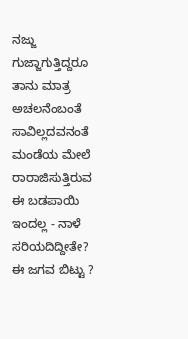ನಜ್ಜು
ಗುಜ್ಜಾಗುತ್ತಿದ್ದರೂ
ತಾನು ಮಾತ್ರ
ಅಚಲನೆಂಬಂತೆ
ಸಾವಿಲ್ಲದವನಂತೆ
ಮಂಡೆಯ ಮೇಲೆ
ರಾರಾಜಿಸುತ್ತಿರುವ
ಈ ಬಡಪಾಯಿ
ಇಂದಲ್ಲ - ನಾಳೆ
ಸರಿಯದಿದ್ದೀತೇ?
ಈ ಜಗವ ಬಿಟ್ಟು ?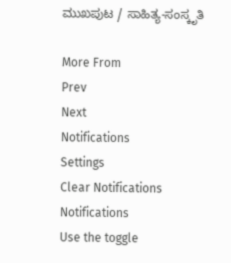ಮುಖಪುಟ / ಸಾಹಿತ್ಯ-ಸಂಸ್ಕೃತಿ

More From
Prev
Next
Notifications
Settings
Clear Notifications
Notifications
Use the toggle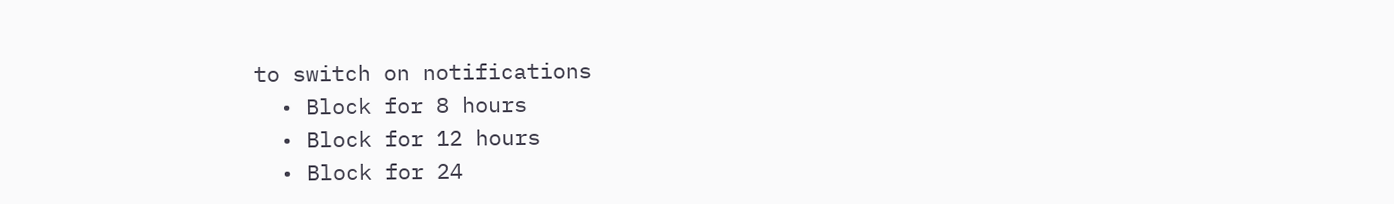to switch on notifications
  • Block for 8 hours
  • Block for 12 hours
  • Block for 24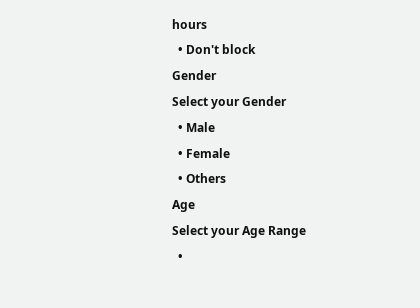hours
  • Don't block
Gender
Select your Gender
  • Male
  • Female
  • Others
Age
Select your Age Range
  •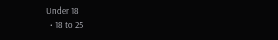Under 18
  • 18 to 25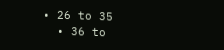• 26 to 35
  • 36 to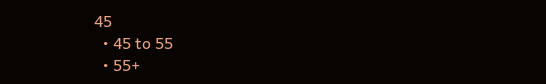45
  • 45 to 55
  • 55+